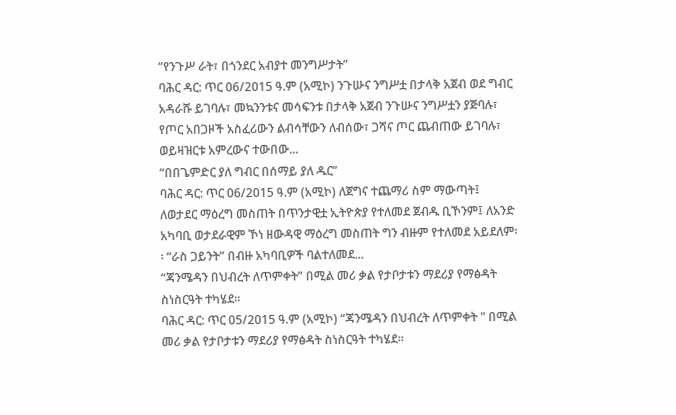ʺየንጉሥ ራት፣ በጎንደር አብያተ መንግሥታት”
ባሕር ዳር: ጥር 06/2015 ዓ.ም (አሚኮ) ንጉሡና ንግሥቷ በታላቅ አጀብ ወደ ግብር አዳራሹ ይገባሉ፣ መኳንንቱና መሳፍንቱ በታላቅ አጀብ ንጉሡና ንግሥቷን ያጅባሉ፣ የጦር አበጋዞች አስፈሪውን ልብሳቸውን ለብሰው፣ ጋሻና ጦር ጨብጠው ይገባሉ፣ ወይዛዝርቱ አምረውና ተውበው...
“በበጌምድር ያለ ግብር በሰማይ ያለ ዱር”
ባሕር ዳር: ጥር 06/2015 ዓ.ም (አሚኮ) ለጀግና ተጨማሪ ስም ማውጣት፤ ለወታደር ማዕረግ መስጠት በጥንታዊቷ ኢትዮጵያ የተለመደ ጀብዱ ቢኾንም፤ ለአንድ አካባቢ ወታደራዊም ኾነ ዘውዳዊ ማዕረግ መስጠት ግን ብዙም የተለመደ አይደለም፡፡ “ራስ ጋይንት” በብዙ አካባቢዎች ባልተለመደ...
“ጃንሜዳን በህብረት ለጥምቀት” በሚል መሪ ቃል የታቦታቱን ማደሪያ የማፅዳት ስነስርዓት ተካሄደ።
ባሕር ዳር: ጥር 05/2015 ዓ.ም (አሚኮ) “ጃንሜዳን በህብረት ለጥምቀት " በሚል መሪ ቃል የታቦታቱን ማደሪያ የማፅዳት ስነስርዓት ተካሄደ።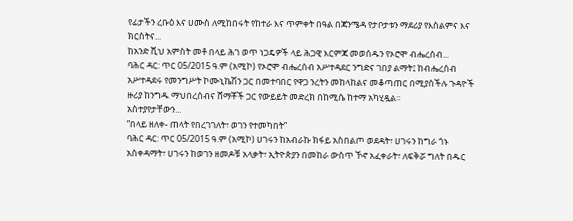የፊታችን ረቡዕ እና ሀሙስ ለሚከበሩት የከተራ እና ጥምቀት በዓል በጃንሜዳ የታቦታቱን ማደሪያ የእስልምና እና ክርስትና...
ከአንድ ሺህ አምስት መቶ በላይ ሕገ ወጥ ነጋዴዎች ላይ ሕጋዊ እርምጃ መወሰዱን የኦሮሞ ብሔረሰብ...
ባሕር ዳር: ጥር 05/2015 ዓ.ም (አሚኮ) የኦሮሞ ብሔረሰብ አሥተዳደር ንግድና ገበያ ልማት፤ ከብሔረሰብ አሥተዳደሩ የመንግሥት ኮሙኒኬሽን ጋር በመተባበር የዋጋ ንረትን መከላከልና መቆጣጠር በሚያስችሉ ጉዳዮች ዙሪያ ከንግዱ ማህበረሰብና ሸማቾች ጋር የውይይት መድረክ በከሚሴ ከተማ አካሂዷል።
አስተያየታቸውን...
ʺበላይ ዘለቀ- ጠላት የበረገገለት፣ ወገን የተመካበት”
ባሕር ዳር: ጥር 05/2015 ዓ.ም (አሚኮ) ሀገሩን ከአብራኩ ክፋይ አስበልጦ ወደዳት፣ ሀገሩን ከግራ ጎኑ አስቀዳማት፣ ሀገሩን ከወገን ዘመዶቹ አላቃት፣ ኢትዮጵያን በመከራ ውስጥ ኾኖ አፈቀራት፣ ለፍቅሯ ግለት በዱር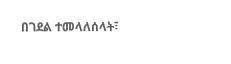በገደል ተመላለሰላት፣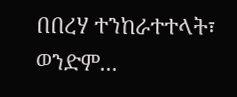በበረሃ ተንከራተተላት፣ ወንድም...